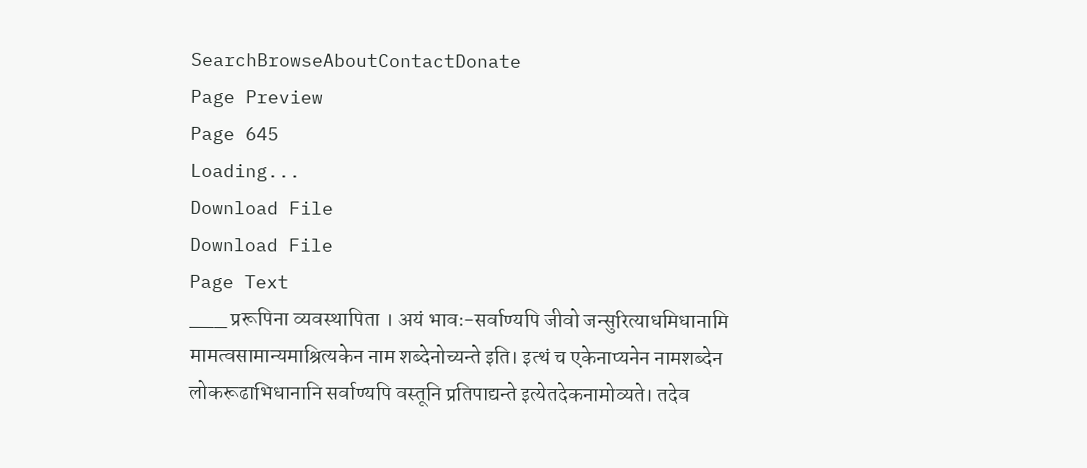SearchBrowseAboutContactDonate
Page Preview
Page 645
Loading...
Download File
Download File
Page Text
___ प्ररूपिना व्यवस्थापिता । अयं भावः-सर्वाण्यपि जीवो जन्सुरित्याधमिधानामि मामत्वसामान्यमाश्रित्यकेन नाम शब्देनोच्यन्ते इति। इत्थं च एकेनाप्यनेन नामशब्देन लोकरूढाभिधानानि सर्वाण्यपि वस्तूनि प्रतिपाद्यन्ते इत्येतदेकनामोव्यते। तदेव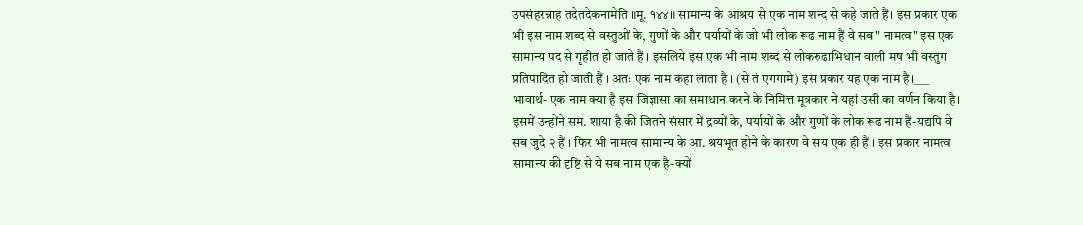उपसंहरन्नाह तदेतदेकनामेति ॥मू. १४४॥ सामान्य के आश्रय से एक नाम शन्द से कहे जाते हैं। इस प्रकार एक भी इस नाम शब्द से वस्तुओं के, गुणों के और पर्यायों के जो भी लोक रूढ नाम हैं वे सब" नामत्व" इस एक सामान्य पद से गृहीत हो जाते हैं । इसलिये इस एक भी नाम शब्द से लोकरुढाभिधान वाली मष भी वस्तुग प्रतिपादित हो जाती हैं । अतः एक नाम कहा लाता है । (से तं एगगामे) इस प्रकार यह एक नाम है।___ भावार्थ- एक नाम क्या है इस जिज्ञासा का समाधान करने के निमित्त मूत्रकार ने यहां उसी का वर्णन किया है। इसमें उन्होंने सम. शाया है की जितने संसार में द्रव्यों के, पर्यायों के और गुणों के लोक रूढ नाम हैं-यद्यपि वे सब जुदे २ हैं । फिर भी नामत्व सामान्य के आ. श्रयभूत होने के कारण वे सय एक ही हैं । इस प्रकार नामत्व सामान्य की दृष्टि से ये सब नाम एक है-क्यों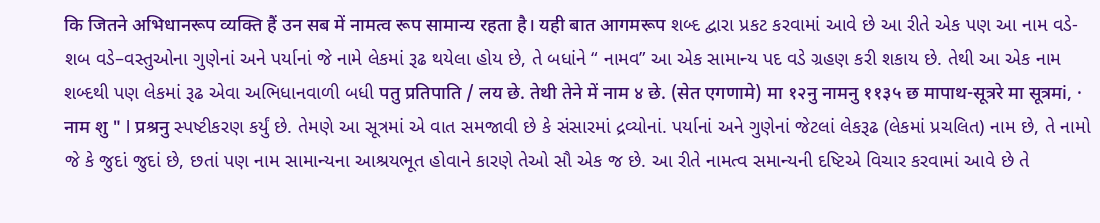कि जितने अभिधानरूप व्यक्ति हैं उन सब में नामत्व रूप सामान्य रहता है। यही बात आगमरूप શબ્દ દ્વારા પ્રકટ કરવામાં આવે છે આ રીતે એક પણ આ નામ વડે-શબ વડે–વસ્તુઓના ગુણેનાં અને પર્યાનાં જે નામે લેકમાં રૂઢ થયેલા હોય છે, તે બધાંને “ નામવ” આ એક સામાન્ય પદ વડે ગ્રહણ કરી શકાય છે. તેથી આ એક નામ શબ્દથી પણ લેકમાં રૂઢ એવા અભિધાનવાળી બધી पतु प्रतिपाति / लय छे. तेथी तेने में नाम ४ छे. (सेत एगणामे) मा १२नु नामनु ११३५ छ मापाथ-सूत्ररे मा सूत्रमi, · नाम शु " l प्रश्रनु સ્પષ્ટીકરણ કર્યું છે. તેમણે આ સૂત્રમાં એ વાત સમજાવી છે કે સંસારમાં દ્રવ્યોનાં. પર્યાનાં અને ગુણેનાં જેટલાં લેકરૂઢ (લેકમાં પ્રચલિત) નામ છે, તે નામો જે કે જુદાં જુદાં છે, છતાં પણ નામ સામાન્યના આશ્રયભૂત હોવાને કારણે તેઓ સૌ એક જ છે. આ રીતે નામત્વ સમાન્યની દષ્ટિએ વિચાર કરવામાં આવે છે તે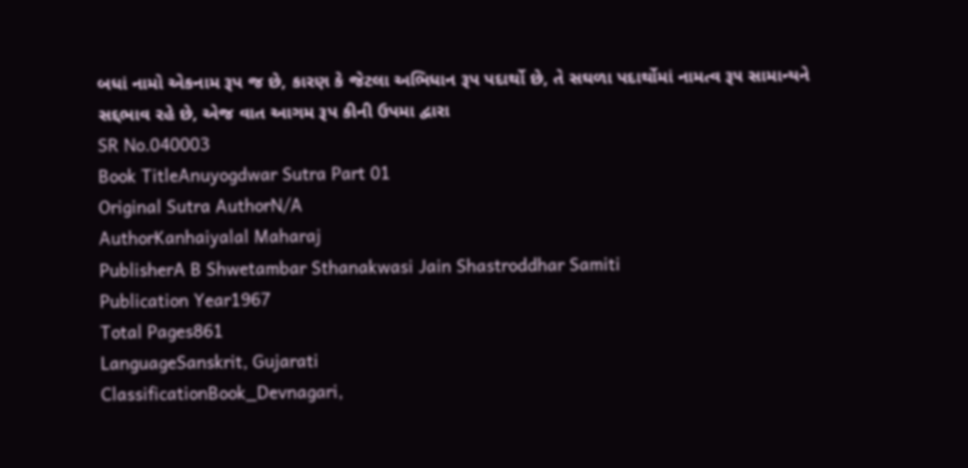બધાં નામો એકનામ રૂપ જ છે, કારણ કે જેટલા અભિધાન રૂપ પદાર્થો છે, તે સઘળા પદાર્થોમાં નામત્વ રૂ૫ સામાન્યને સદ્દભાવ રહે છે, એજ વાત આગમ રૂપ કીની ઉપમા દ્વારા
SR No.040003
Book TitleAnuyogdwar Sutra Part 01
Original Sutra AuthorN/A
AuthorKanhaiyalal Maharaj
PublisherA B Shwetambar Sthanakwasi Jain Shastroddhar Samiti
Publication Year1967
Total Pages861
LanguageSanskrit, Gujarati
ClassificationBook_Devnagari,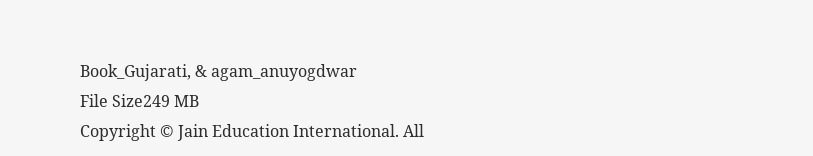Book_Gujarati, & agam_anuyogdwar
File Size249 MB
Copyright © Jain Education International. All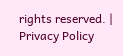rights reserved. | Privacy Policy